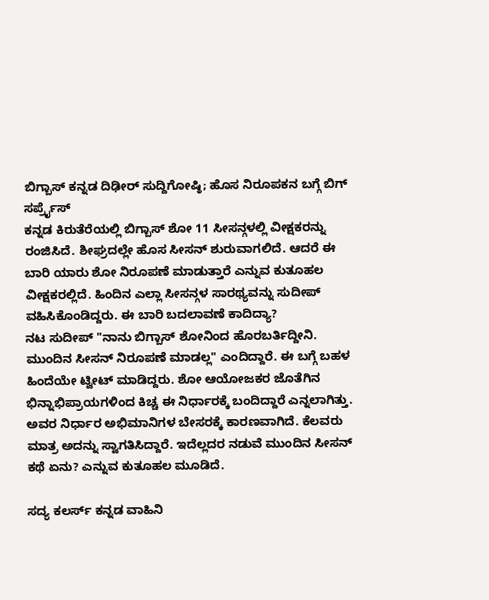ಬಿಗ್ಬಾಸ್ ಕನ್ನಡ ದಿಢೀರ್ ಸುದ್ದಿಗೋಷ್ಠಿ; ಹೊಸ ನಿರೂಪಕನ ಬಗ್ಗೆ ಬಿಗ್ ಸರ್ಪ್ರೈಸ್
ಕನ್ನಡ ಕಿರುತೆರೆಯಲ್ಲಿ ಬಿಗ್ಬಾಸ್ ಶೋ 11 ಸೀಸನ್ಗಳಲ್ಲಿ ವೀಕ್ಷಕರನ್ನು ರಂಜಿಸಿದೆ. ಶೀಘ್ರದಲ್ಲೇ ಹೊಸ ಸೀಸನ್ ಶುರುವಾಗಲಿದೆ. ಆದರೆ ಈ ಬಾರಿ ಯಾರು ಶೋ ನಿರೂಪಣೆ ಮಾಡುತ್ತಾರೆ ಎನ್ನುವ ಕುತೂಹಲ ವೀಕ್ಷಕರಲ್ಲಿದೆ. ಹಿಂದಿನ ಎಲ್ಲಾ ಸೀಸನ್ಗಳ ಸಾರಥ್ಯವನ್ನು ಸುದೀಪ್ ವಹಿಸಿಕೊಂಡಿದ್ದರು. ಈ ಬಾರಿ ಬದಲಾವಣೆ ಕಾದಿದ್ಯಾ?
ನಟ ಸುದೀಪ್ "ನಾನು ಬಿಗ್ಬಾಸ್ ಶೋನಿಂದ ಹೊರಬರ್ತಿದ್ದೀನಿ. ಮುಂದಿನ ಸೀಸನ್ ನಿರೂಪಣೆ ಮಾಡಲ್ಲ" ಎಂದಿದ್ದಾರೆ. ಈ ಬಗ್ಗೆ ಬಹಳ ಹಿಂದೆಯೇ ಟ್ವೀಟ್ ಮಾಡಿದ್ದರು. ಶೋ ಆಯೋಜಕರ ಜೊತೆಗಿನ ಭಿನ್ನಾಭಿಪ್ರಾಯಗಳಿಂದ ಕಿಚ್ಚ ಈ ನಿರ್ಧಾರಕ್ಕೆ ಬಂದಿದ್ದಾರೆ ಎನ್ನಲಾಗಿತ್ತು. ಅವರ ನಿರ್ಧಾರ ಅಭಿಮಾನಿಗಳ ಬೇಸರಕ್ಕೆ ಕಾರಣವಾಗಿದೆ. ಕೆಲವರು ಮಾತ್ರ ಅದನ್ನು ಸ್ವಾಗತಿಸಿದ್ದಾರೆ. ಇದೆಲ್ಲದರ ನಡುವೆ ಮುಂದಿನ ಸೀಸನ್ ಕಥೆ ಏನು? ಎನ್ನುವ ಕುತೂಹಲ ಮೂಡಿದೆ.

ಸದ್ಯ ಕಲರ್ಸ್ ಕನ್ನಡ ವಾಹಿನಿ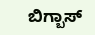ಬಿಗ್ಬಾಸ್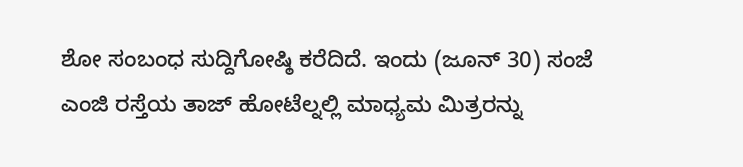ಶೋ ಸಂಬಂಧ ಸುದ್ದಿಗೋಷ್ಠಿ ಕರೆದಿದೆ. ಇಂದು (ಜೂನ್ 30) ಸಂಜೆ ಎಂಜಿ ರಸ್ತೆಯ ತಾಜ್ ಹೋಟೆಲ್ನಲ್ಲಿ ಮಾಧ್ಯಮ ಮಿತ್ರರನ್ನು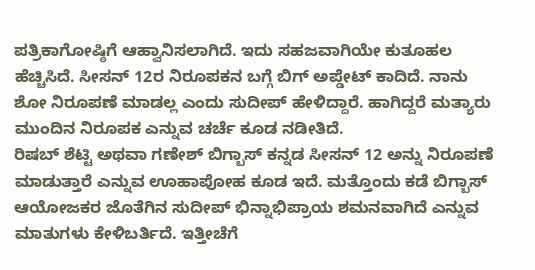ಪತ್ರಿಕಾಗೋಷ್ಠಿಗೆ ಆಹ್ವಾನಿಸಲಾಗಿದೆ. ಇದು ಸಹಜವಾಗಿಯೇ ಕುತೂಹಲ ಹೆಚ್ಚಿಸಿದೆ. ಸೀಸನ್ 12ರ ನಿರೂಪಕನ ಬಗ್ಗೆ ಬಿಗ್ ಅಪ್ಡೇಟ್ ಕಾದಿದೆ. ನಾನು ಶೋ ನಿರೂಪಣೆ ಮಾಡಲ್ಲ ಎಂದು ಸುದೀಪ್ ಹೇಳಿದ್ದಾರೆ. ಹಾಗಿದ್ದರೆ ಮತ್ಯಾರು ಮುಂದಿನ ನಿರೂಪಕ ಎನ್ನುವ ಚರ್ಚೆ ಕೂಡ ನಡೀತಿದೆ.
ರಿಷಬ್ ಶೆಟ್ಟಿ ಅಥವಾ ಗಣೇಶ್ ಬಿಗ್ಬಾಸ್ ಕನ್ನಡ ಸೀಸನ್ 12 ಅನ್ನು ನಿರೂಪಣೆ ಮಾಡುತ್ತಾರೆ ಎನ್ನುವ ಊಹಾಪೋಹ ಕೂಡ ಇದೆ. ಮತ್ತೊಂದು ಕಡೆ ಬಿಗ್ಬಾಸ್ ಆಯೋಜಕರ ಜೊತೆಗಿನ ಸುದೀಪ್ ಭಿನ್ನಾಭಿಪ್ರಾಯ ಶಮನವಾಗಿದೆ ಎನ್ನುವ ಮಾತುಗಳು ಕೇಳಿಬರ್ತಿದೆ. ಇತ್ತೀಚೆಗೆ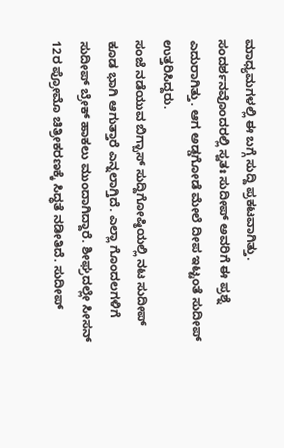ಮಾಧ್ಯಮಗಳಲ್ಲಿ ಈ ಬಗ್ಗೆ ಸುದ್ದಿ ಪ್ರಕಟವಾಗಿತ್ತು. ಸಂದರ್ಶನವೊಂದರಲ್ಲಿ ಸ್ವತಃ ಸುದೀಪ್ ಅವರಿಗೆ ಈ ಪ್ರಶ್ನೆ ಎದುರಾಗಿತ್ತು. ಆಗ ಅಡ್ಡಗೋಡೆ ಮೇಲೆ ದೀಪ ಇಟ್ಟಂತೆ ಸುದೀಪ್ ಉತ್ತರಿಸಿದ್ದರು.
ಸಂಜೆ ನಡೆಯುವ ಬಿಗ್ಬಾಸ್ ಸುದ್ದಿಗೋಷ್ಠಿಯಲ್ಲಿ ನಟ ಸುದೀಪ್ ಕೂಡ ಭಾಗಿ ಆಗುತ್ತಾರೆ ಎನ್ನಲಾಗ್ತಿದೆ. ಎಲ್ಲಾ ಗೊಂದಲಗಳಿಗೆ ಸುದೀಪ್ ಬ್ರೇಕ್ ಹಾಕಲು ಮುಂದಾಗಿದ್ದಾರೆ. ಶೀಘ್ರದಲ್ಲೇ ಸೀಸನ್ 12ರ ಪ್ರೋಮೊ ಚಿತ್ರೀಕರಣಕ್ಕೆ ಸಿದ್ಧತೆ ನಡೀತಿದೆ. ಸುದೀಪ್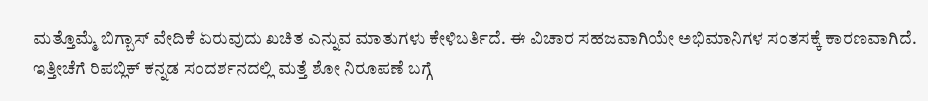ಮತ್ತೊಮ್ಮೆ ಬಿಗ್ಬಾಸ್ ವೇದಿಕೆ ಏರುವುದು ಖಚಿತ ಎನ್ನುವ ಮಾತುಗಳು ಕೇಳಿಬರ್ತಿದೆ. ಈ ವಿಚಾರ ಸಹಜವಾಗಿಯೇ ಅಭಿಮಾನಿಗಳ ಸಂತಸಕ್ಕೆ ಕಾರಣವಾಗಿದೆ.
ಇತ್ತೀಚೆಗೆ ರಿಪಬ್ಲಿಕ್ ಕನ್ನಡ ಸಂದರ್ಶನದಲ್ಲಿ ಮತ್ತೆ ಶೋ ನಿರೂಪಣೆ ಬಗ್ಗೆ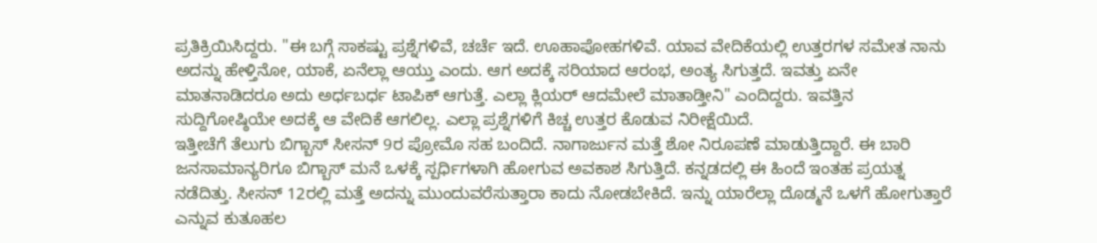ಪ್ರತಿಕ್ರಿಯಿಸಿದ್ದರು. "ಈ ಬಗ್ಗೆ ಸಾಕಷ್ಟು ಪ್ರಶ್ನೆಗಳಿವೆ, ಚರ್ಚೆ ಇದೆ. ಊಹಾಪೋಹಗಳಿವೆ. ಯಾವ ವೇದಿಕೆಯಲ್ಲಿ ಉತ್ತರಗಳ ಸಮೇತ ನಾನು ಅದನ್ನು ಹೇಳ್ತಿನೋ, ಯಾಕೆ, ಏನೆಲ್ಲಾ ಆಯ್ತು ಎಂದು. ಆಗ ಅದಕ್ಕೆ ಸರಿಯಾದ ಆರಂಭ, ಅಂತ್ಯ ಸಿಗುತ್ತದೆ. ಇವತ್ತು ಏನೇ ಮಾತನಾಡಿದರೂ ಅದು ಅರ್ಧಬರ್ಧ ಟಾಪಿಕ್ ಆಗುತ್ತೆ. ಎಲ್ಲಾ ಕ್ಲಿಯರ್ ಆದಮೇಲೆ ಮಾತಾಡ್ತೀನಿ" ಎಂದಿದ್ದರು. ಇವತ್ತಿನ ಸುದ್ದಿಗೋಷ್ಠಿಯೇ ಅದಕ್ಕೆ ಆ ವೇದಿಕೆ ಆಗಲಿಲ್ಲ. ಎಲ್ಲಾ ಪ್ರಶ್ನೆಗಳಿಗೆ ಕಿಚ್ಚ ಉತ್ತರ ಕೊಡುವ ನಿರೀಕ್ಷೆಯಿದೆ.
ಇತ್ತೀಚೆಗೆ ತೆಲುಗು ಬಿಗ್ಬಾಸ್ ಸೀಸನ್ 9ರ ಪ್ರೋಮೊ ಸಹ ಬಂದಿದೆ. ನಾಗಾರ್ಜುನ ಮತ್ತೆ ಶೋ ನಿರೂಪಣೆ ಮಾಡುತ್ತಿದ್ದಾರೆ. ಈ ಬಾರಿ ಜನಸಾಮಾನ್ಯರಿಗೂ ಬಿಗ್ಬಾಸ್ ಮನೆ ಒಳಕ್ಕೆ ಸ್ಪರ್ಧಿಗಳಾಗಿ ಹೋಗುವ ಅವಕಾಶ ಸಿಗುತ್ತಿದೆ. ಕನ್ನಡದಲ್ಲಿ ಈ ಹಿಂದೆ ಇಂತಹ ಪ್ರಯತ್ನ ನಡೆದಿತ್ತು. ಸೀಸನ್ 12ರಲ್ಲಿ ಮತ್ತೆ ಅದನ್ನು ಮುಂದುವರೆಸುತ್ತಾರಾ ಕಾದು ನೋಡಬೇಕಿದೆ. ಇನ್ನು ಯಾರೆಲ್ಲಾ ದೊಡ್ಮನೆ ಒಳಗೆ ಹೋಗುತ್ತಾರೆ ಎನ್ನುವ ಕುತೂಹಲ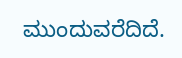ಮುಂದುವರೆದಿದೆ.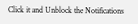Click it and Unblock the Notifications